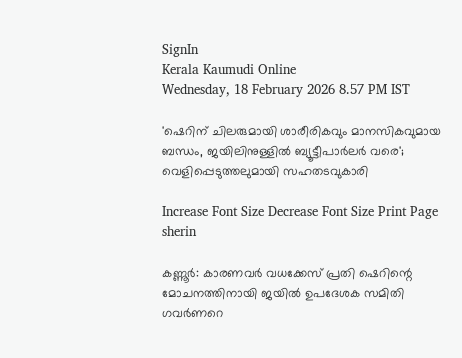SignIn
Kerala Kaumudi Online
Wednesday, 18 February 2026 8.57 PM IST

'ഷെറിന് ചിലരുമായി ശാരീരികവും മാനസികവുമായ ബന്ധം, ജയിലിനുള്ളിൽ ബ്യൂട്ടീപാർലർ വരെ'; വെളിപ്പെടുത്തലുമായി സഹതടവുകാരി

Increase Font Size Decrease Font Size Print Page
sherin

കണ്ണൂർ: കാരണവർ വധക്കേസ് പ്രതി ഷെറിന്റെ മോചനത്തിനായി ജയിൽ ഉപദേശക സമിതി ഗവർണറെ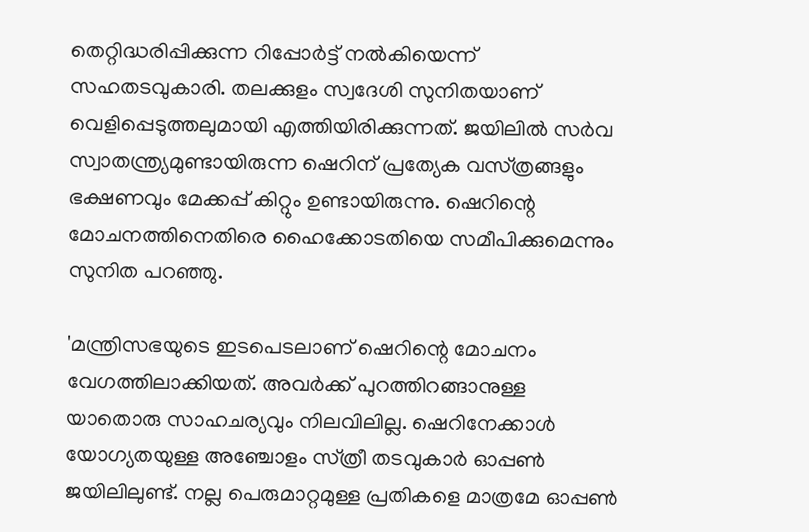തെറ്റിദ്ധരിപ്പിക്കുന്ന റിപ്പോർട്ട് നൽകിയെന്ന് സഹതടവുകാരി. തലക്കുളം സ്വദേശി സുനിതയാണ് വെളിപ്പെടുത്തലുമായി എത്തിയിരിക്കുന്നത്. ജയിലിൽ സർവ സ്വാതന്ത്ര്യമുണ്ടായിരുന്ന ഷെറിന് പ്രത്യേക വസ്‌ത്രങ്ങളും ഭക്ഷണവും മേക്കപ്പ് കിറ്റും ഉണ്ടായിരുന്നു. ഷെറിന്റെ മോചനത്തിനെതിരെ ഹൈക്കോടതിയെ സമീപിക്കുമെന്നും സുനിത പറ‌ഞ്ഞു.

'മന്ത്രിസഭയുടെ ഇടപെടലാണ് ഷെറിന്റെ മോചനം വേഗത്തിലാക്കിയത്. അവർക്ക് പുറത്തിറങ്ങാനുള്ള യാതൊരു സാഹചര്യവും നിലവിലില്ല. ഷെറിനേക്കാൾ യോഗ്യതയുള്ള അഞ്ചോളം സ്‌ത്രീ തടവുകാർ ഓപ്പൺ ജയിലിലുണ്ട്. നല്ല പെരുമാറ്റമുള്ള പ്രതികളെ മാത്രമേ ഓപ്പൺ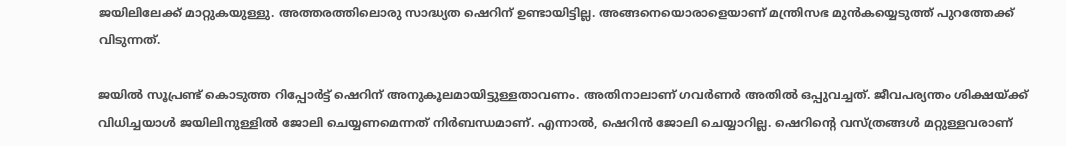ജയിലിലേക്ക് മാറ്റുകയുള്ളു. അത്തരത്തിലൊരു സാദ്ധ്യത ഷെറിന് ഉണ്ടായിട്ടില്ല. അങ്ങനെയൊരാളെയാണ് മന്ത്രിസഭ മുൻകയ്യെടുത്ത് പുറത്തേക്ക് വിടുന്നത്.

ജയിൽ സൂപ്രണ്ട് കൊടുത്ത റിപ്പോർട്ട് ഷെറിന് അനുകൂലമായിട്ടുള്ളതാവണം. അതിനാലാണ് ഗവർണർ അതിൽ ഒപ്പുവച്ചത്. ജീവപര്യന്തം ശിക്ഷയ്‌ക്ക് വിധിച്ചയാൾ ജയിലിനുള്ളിൽ ജോലി ചെയ്യണമെന്നത് നിർബന്ധമാണ്. എന്നാൽ, ഷെറിൻ ജോലി ചെയ്യാറില്ല. ഷെറിന്റെ വസ്‌ത്രങ്ങൾ മറ്റുള്ളവരാണ്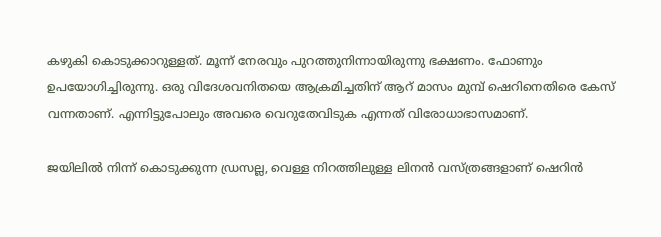കഴുകി കൊടുക്കാറുള്ളത്. മൂന്ന് നേരവും പുറത്തുനിന്നായിരുന്നു ഭക്ഷണം. ഫോണും ഉപയോഗിച്ചിരുന്നു. ഒരു വിദേശവനിതയെ ആക്രമിച്ചതിന് ആറ് മാസം മുമ്പ് ഷെറിനെതിരെ കേസ് വന്നതാണ്. എന്നിട്ടുപോലും അവരെ വെറുതേവിടുക എന്നത് വിരോധാഭാസമാണ്.

ജയിലിൽ നിന്ന് കൊടുക്കുന്ന ഡ്രസല്ല, വെള്ള നിറത്തിലുള്ള ലിനൻ വസ്‌ത്രങ്ങളാണ് ഷെറിൻ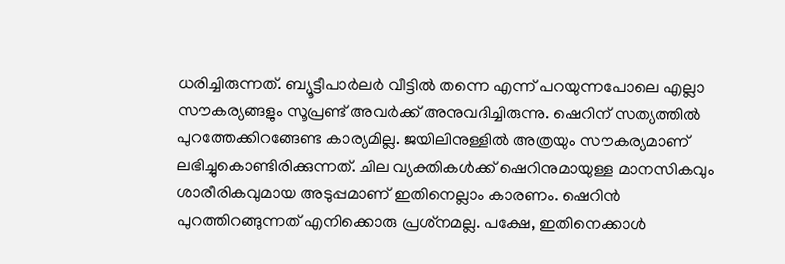ധരിച്ചിരുന്നത്. ബ്യൂട്ടീപാർലർ വീട്ടിൽ തന്നെ എന്ന് പറയുന്നപോലെ എല്ലാ സൗകര്യങ്ങളും സൂപ്രണ്ട് അവർക്ക് അനുവദിച്ചിരുന്നു. ഷെറിന് സത്യത്തിൽ പുറത്തേക്കിറങ്ങേണ്ട കാര്യമില്ല. ജയിലിനുള്ളിൽ അത്രയും സൗകര്യമാണ് ലഭിച്ചുകൊണ്ടിരിക്കുന്നത്. ചില വ്യക്തികൾക്ക് ഷെറിനുമായുള്ള മാനസികവും ശാരീരികവുമായ അടുപ്പമാണ് ഇതിനെല്ലാം കാരണം. ഷെറിൻ പുറത്തിറങ്ങുന്നത് എനിക്കൊരു പ്രശ്‌നമല്ല. പക്ഷേ, ഇതിനെക്കാൾ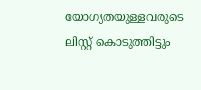യോഗ്യതയുള്ളവരുടെ ലിസ്റ്റ് കൊടുത്തിട്ടും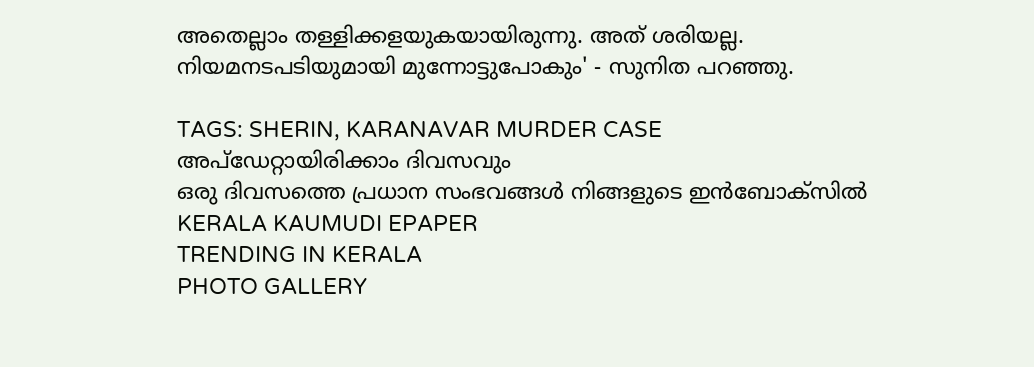അതെല്ലാം തള്ളിക്കളയുകയായിരുന്നു. അത് ശരിയല്ല. നിയമനടപടിയുമായി മുന്നോട്ടുപോകും' - സുനിത പറഞ്ഞു.

TAGS: SHERIN, KARANAVAR MURDER CASE
അപ്ഡേറ്റായിരിക്കാം ദിവസവും
ഒരു ദിവസത്തെ പ്രധാന സംഭവങ്ങൾ നിങ്ങളുടെ ഇൻബോക്സിൽ
KERALA KAUMUDI EPAPER
TRENDING IN KERALA
PHOTO GALLERY